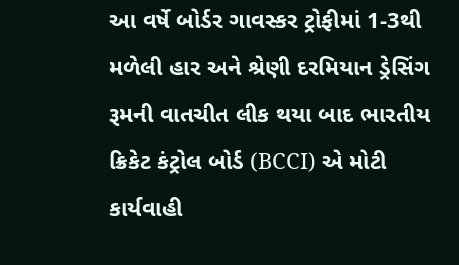આ વર્ષે બોર્ડર ગાવસ્કર ટ્રોફીમાં 1-3થી મળેલી હાર અને શ્રેણી દરમિયાન ડ્રેસિંગ રૂમની વાતચીત લીક થયા બાદ ભારતીય ક્રિકેટ કંટ્રોલ બોર્ડ (BCCI) એ મોટી કાર્યવાહી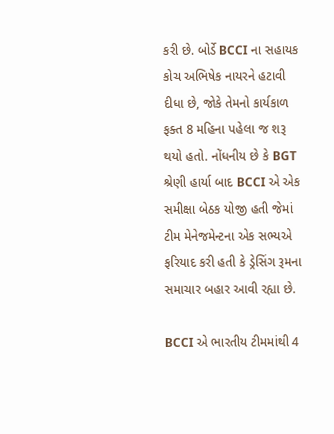કરી છે. બોર્ડે BCCI ના સહાયક કોચ અભિષેક નાયરને હટાવી દીધા છે, જોકે તેમનો કાર્યકાળ ફક્ત 8 મહિના પહેલા જ શરૂ થયો હતો. નોંધનીય છે કે BGT શ્રેણી હાર્યા બાદ BCCI એ એક સમીક્ષા બેઠક યોજી હતી જેમાં ટીમ મેનેજમેન્ટના એક સભ્યએ ફરિયાદ કરી હતી કે ડ્રેસિંગ રૂમના સમાચાર બહાર આવી રહ્યા છે.

BCCI એ ભારતીય ટીમમાંથી 4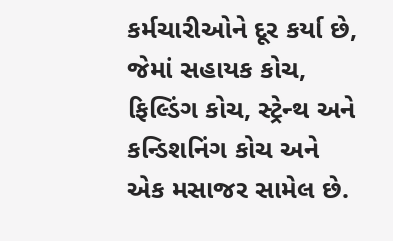કર્મચારીઓને દૂર કર્યા છે, જેમાં સહાયક કોચ, ફિલ્ડિંગ કોચ, સ્ટ્રેન્થ અને કન્ડિશનિંગ કોચ અને એક મસાજર સામેલ છે.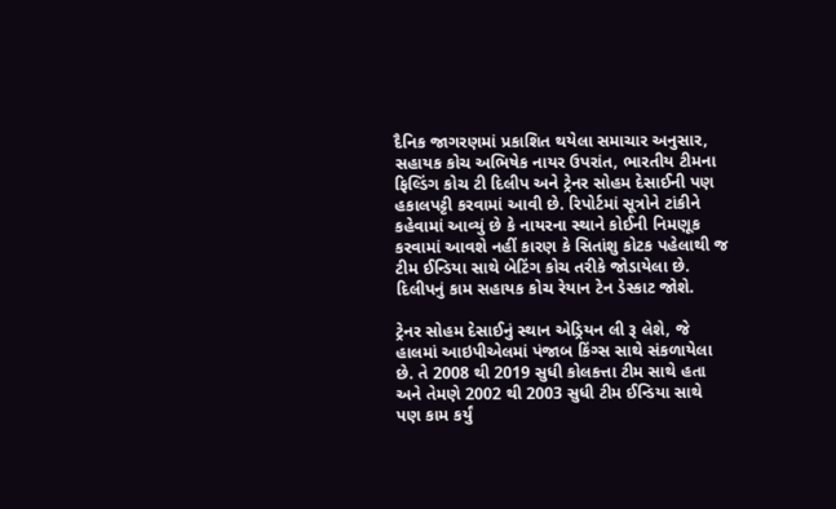દૈનિક જાગરણમાં પ્રકાશિત થયેલા સમાચાર અનુસાર, સહાયક કોચ અભિષેક નાયર ઉપરાંત, ભારતીય ટીમના ફિલ્ડિંગ કોચ ટી દિલીપ અને ટ્રેનર સોહમ દેસાઈની પણ હકાલપટ્ટી કરવામાં આવી છે. રિપોર્ટમાં સૂત્રોને ટાંકીને કહેવામાં આવ્યું છે કે નાયરના સ્થાને કોઈની નિમણૂક કરવામાં આવશે નહીં કારણ કે સિતાંશુ કોટક પહેલાથી જ ટીમ ઈન્ડિયા સાથે બેટિંગ કોચ તરીકે જોડાયેલા છે. દિલીપનું કામ સહાયક કોચ રેયાન ટેન ડેસ્કાટ જોશે.

ટ્રેનર સોહમ દેસાઈનું સ્થાન એડ્રિયન લી રૂ લેશે, જે હાલમાં આઇપીએલમાં પંજાબ કિંગ્સ સાથે સંકળાયેલા છે. તે 2008 થી 2019 સુધી કોલકત્તા ટીમ સાથે હતા અને તેમણે 2002 થી 2003 સુધી ટીમ ઈન્ડિયા સાથે પણ કામ કર્યું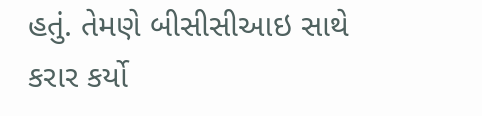હતું. તેમણે બીસીસીઆઇ સાથે કરાર કર્યો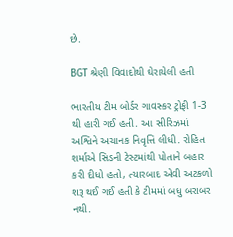છે.

BGT શ્રેણી વિવાદોથી ઘેરાયેલી હતી

ભારતીય ટીમ બોર્ડર ગાવસ્કર ટ્રોફી 1-3 થી હારી ગઈ હતી. આ સીરિઝમાં અશ્વિને અચાનક નિવૃત્તિ લીધી. રોહિત શર્માએ સિડની ટેસ્ટમાંથી પોતાને બહાર કરી દીધો હતો, ત્યારબાદ એવી અટકળો શરૂ થઈ ગઈ હતી કે ટીમમાં બધુ બરાબર નથી.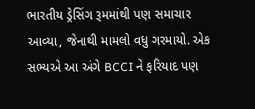ભારતીય ડ્રેસિંગ રૂમમાંથી પણ સમાચાર આવ્યા, જેનાથી મામલો વધુ ગરમાયો. એક સભ્યએ આ અંગે BCCI ને ફરિયાદ પણ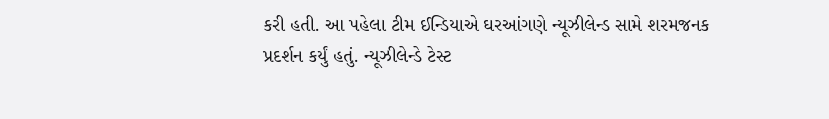કરી હતી. આ પહેલા ટીમ ઈન્ડિયાએ ઘરઆંગણે ન્યૂઝીલેન્ડ સામે શરમજનક પ્રદર્શન કર્યું હતું. ન્યૂઝીલેન્ડે ટેસ્ટ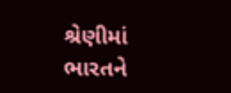શ્રેણીમાં ભારતને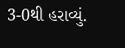3-0થી હરાવ્યું.